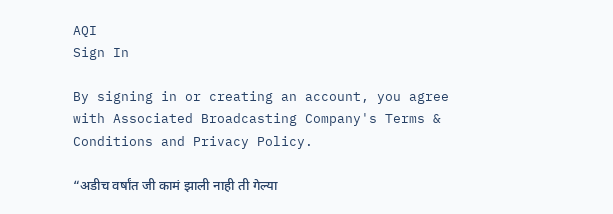AQI
Sign In

By signing in or creating an account, you agree with Associated Broadcasting Company's Terms & Conditions and Privacy Policy.

“अडीच वर्षांत जी कामं झाली नाही ती गेल्या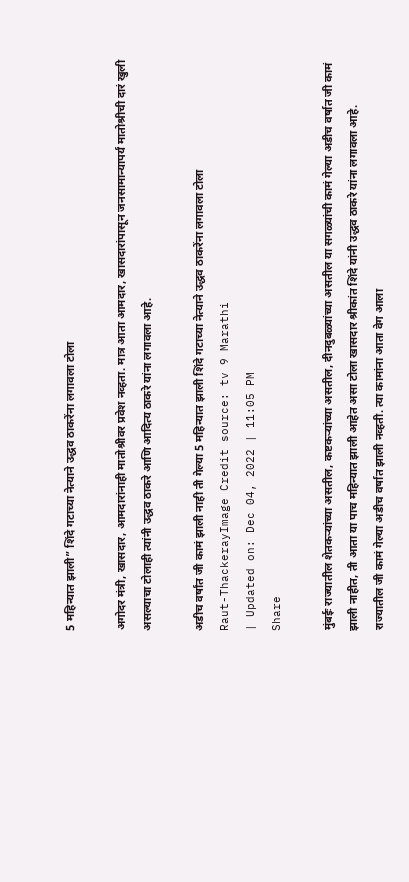5 महिन्यात झाली” शिंदे गटाच्या नेत्याने उद्धव ठाकरेंना लगावला टोला

अगोदर मंत्री, खासदार, आमदारांनाही मातोश्रीवर प्रवेश नव्हता. मात्र आता आमदार, खासदारांपासून जनसामान्यापर्यं मातोश्रीची दारं खुली असल्याचा टोलाही त्यांनी उद्धव ठाकरे आणि आदित्य ठाकरे यांना लगावला आहे.

अडीच वर्षांत जी कामं झाली नाही ती गेल्या 5 महिन्यात झाली शिंदे गटाच्या नेत्याने उद्धव ठाकरेंना लगावला टोला
Raut-ThackerayImage Credit source: tv 9 Marathi
| Updated on: Dec 04, 2022 | 11:05 PM
Share

मुंबईः राज्यातील शेतकऱ्यांच्या असतील, कष्टकऱ्यांच्या असतील, दीनदुबळ्यांच्या असतील या सगळ्यांची कामं गेल्या अडीच वर्षात जी कामं झाली नाहीत, ती आता या पाच महिन्यात झाली आहेत असा टोला खासदार श्रीकांत शिंदे यांनी उद्धव ठाकरे यांना लगावला आहे. राज्यातील जी कामं गेल्या अडीच वर्षात झाली नव्हती. त्या कामांना आता वेग आला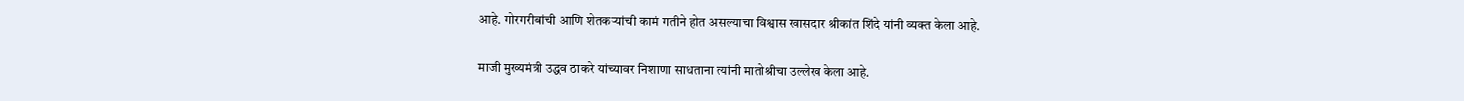आहे. गोरगरीबांची आणि शेतकऱ्यांची कामं गतीने होत असल्याचा विश्वास खासदार श्रीकांत शिंदे यांनी व्यक्त केला आहे.

माजी मुख्यमंत्री उद्धव ठाकरे यांच्यावर निशाणा साधताना त्यांनी मातोश्रीचा उल्लेख केला आहे.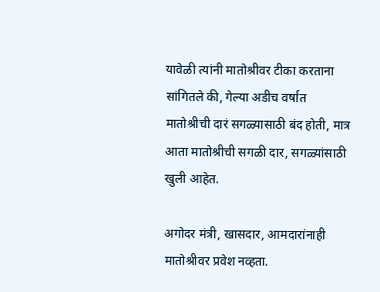यावेळी त्यांनी मातोश्रीवर टीका करताना सांगितले की, गेल्या अडीच वर्षात मातोश्रीची दारं सगळ्यासाठी बंद होती, मात्र आता मातोश्रीची सगळी दार, सगळ्यांसाठी खुली आहेत.

अगोदर मंत्री, खासदार, आमदारांनाही मातोश्रीवर प्रवेश नव्हता.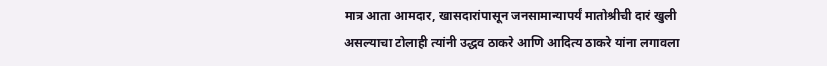मात्र आता आमदार, खासदारांपासून जनसामान्यापर्यं मातोश्रीची दारं खुली असल्याचा टोलाही त्यांनी उद्धव ठाकरे आणि आदित्य ठाकरे यांना लगावला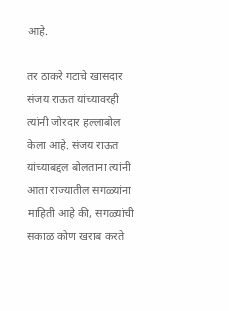आहे.

तर ठाकरे गटाचे खासदार संजय राऊत यांच्यावरही त्यांनी जोरदार हल्लाबोल केला आहे. संजय राऊत यांच्याबद्दल बोलताना त्यांनी आता राज्यातील सगळ्यांना माहिती आहे की, सगळ्यांची सकाळ कोण खराब करते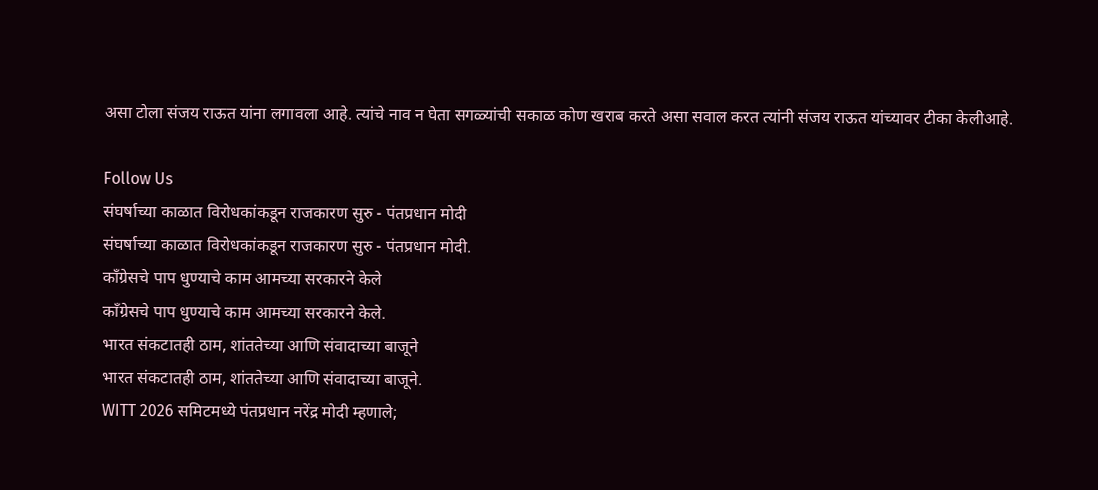असा टोला संजय राऊत यांना लगावला आहे. त्यांचे नाव न घेता सगळ्यांची सकाळ कोण खराब करते असा सवाल करत त्यांनी संजय राऊत यांच्यावर टीका केलीआहे.

Follow Us
संघर्षाच्या काळात विरोधकांकडून राजकारण सुरु - पंतप्रधान मोदी
संघर्षाच्या काळात विरोधकांकडून राजकारण सुरु - पंतप्रधान मोदी.
काँग्रेसचे पाप धुण्याचे काम आमच्या सरकारने केले
काँग्रेसचे पाप धुण्याचे काम आमच्या सरकारने केले.
भारत संकटातही ठाम, शांततेच्या आणि संवादाच्या बाजूने
भारत संकटातही ठाम, शांततेच्या आणि संवादाच्या बाजूने.
WITT 2026 समिटमध्ये पंतप्रधान नरेंद्र मोदी म्हणाले;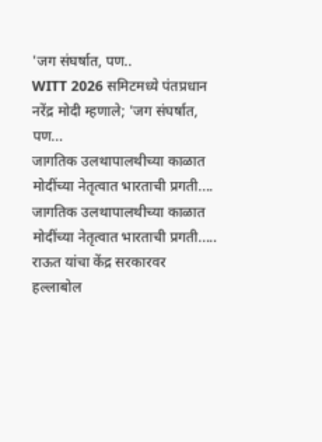'जग संघर्षात, पण..
WITT 2026 समिटमध्ये पंतप्रधान नरेंद्र मोदी म्हणाले; 'जग संघर्षात, पण...
जागतिक उलथापालथीच्या काळात मोदींच्या नेतृत्वात भारताची प्रगती....
जागतिक उलथापालथीच्या काळात मोदींच्या नेतृत्वात भारताची प्रगती.....
राऊत यांचा केंद्र सरकारवर हल्लाबोल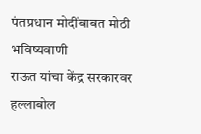पंतप्रधान मोदींबाबत मोठी भविष्यवाणी
राऊत यांचा केंद्र सरकारवर हल्लाबोल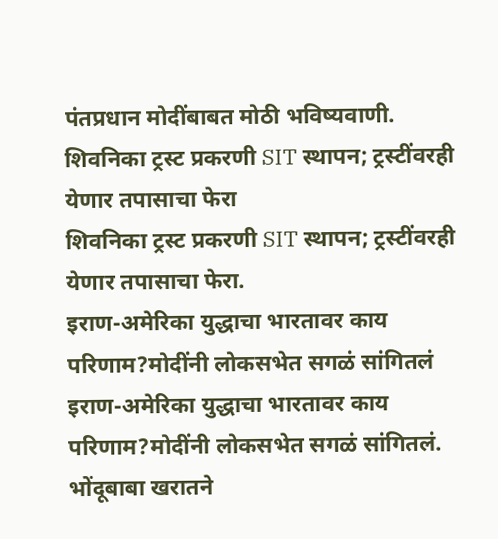पंतप्रधान मोदींबाबत मोठी भविष्यवाणी.
शिवनिका ट्रस्ट प्रकरणी SIT स्थापन; ट्रस्टींवरही येणार तपासाचा फेरा
शिवनिका ट्रस्ट प्रकरणी SIT स्थापन; ट्रस्टींवरही येणार तपासाचा फेरा.
इराण-अमेरिका युद्धाचा भारतावर काय परिणाम?मोदींनी लोकसभेत सगळं सांगितलं
इराण-अमेरिका युद्धाचा भारतावर काय परिणाम?मोदींनी लोकसभेत सगळं सांगितलं.
भोंदूबाबा खरातने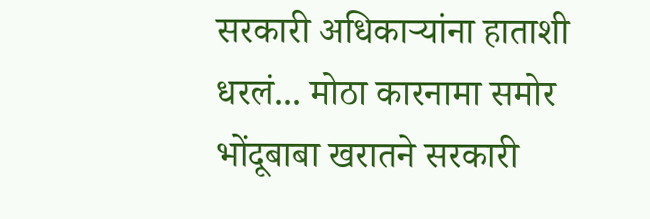सरकारी अधिकाऱ्यांना हाताशी धरलं... मोठा कारनामा समोर
भोंदूबाबा खरातने सरकारी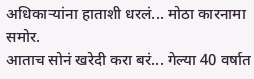अधिकाऱ्यांना हाताशी धरलं... मोठा कारनामा समोर.
आताच सोनं खरेदी करा बरं... गेल्या 40 वर्षात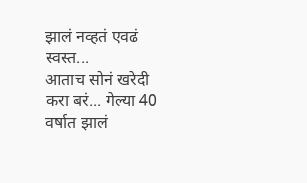झालं नव्हतं एवढं स्वस्त...
आताच सोनं खरेदी करा बरं... गेल्या 40 वर्षात झालं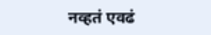नव्हतं एवढं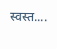स्वस्त....